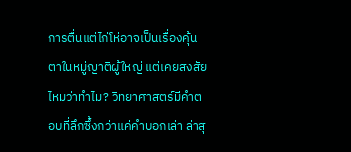การตื่นแต่ไก่โห่อาจเป็นเรื่องคุ้นตาในหมู่ญาติผู้ใหญ่ แต่เคยสงสัยไหมว่าทำไม? วิทยาศาสตร์มีคำตอบที่ลึกซึ้งกว่าแค่คำบอกเล่า ล่าสุ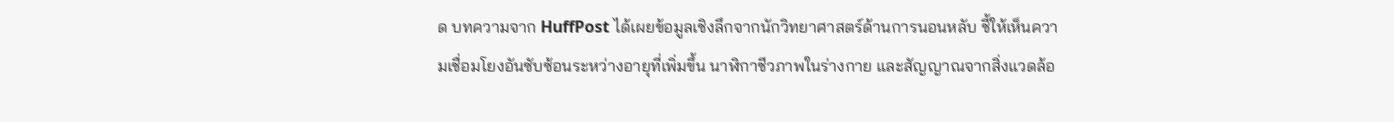ด บทความจาก HuffPost ได้เผยข้อมูลเชิงลึกจากนักวิทยาศาสตร์ด้านการนอนหลับ ชี้ให้เห็นความเชื่อมโยงอันซับซ้อนระหว่างอายุที่เพิ่มขึ้น นาฬิกาชีวภาพในร่างกาย และสัญญาณจากสิ่งแวดล้อ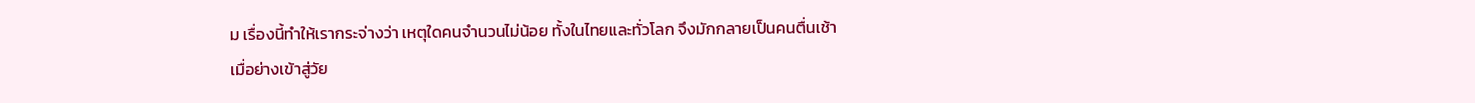ม เรื่องนี้ทำให้เรากระจ่างว่า เหตุใดคนจำนวนไม่น้อย ทั้งในไทยและทั่วโลก จึงมักกลายเป็นคนตื่นเช้าเมื่อย่างเข้าสู่วัย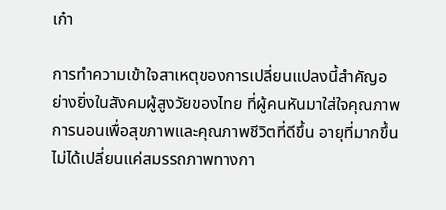เก๋า

การทำความเข้าใจสาเหตุของการเปลี่ยนแปลงนี้สำคัญอย่างยิ่งในสังคมผู้สูงวัยของไทย ที่ผู้คนหันมาใส่ใจคุณภาพการนอนเพื่อสุขภาพและคุณภาพชีวิตที่ดีขึ้น อายุที่มากขึ้นไม่ได้เปลี่ยนแค่สมรรถภาพทางกา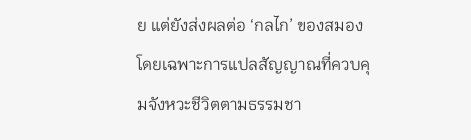ย แต่ยังส่งผลต่อ ‘กลไก’ ของสมอง โดยเฉพาะการแปลสัญญาณที่ควบคุมจังหวะชีวิตตามธรรมชา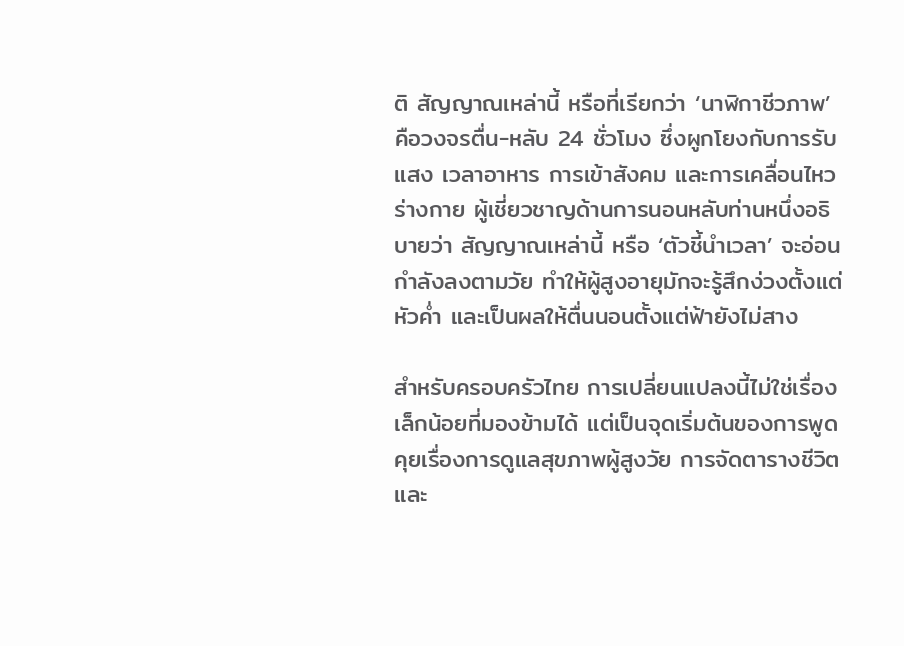ติ สัญญาณเหล่านี้ หรือที่เรียกว่า ‘นาฬิกาชีวภาพ’ คือวงจรตื่น-หลับ 24 ชั่วโมง ซึ่งผูกโยงกับการรับแสง เวลาอาหาร การเข้าสังคม และการเคลื่อนไหวร่างกาย ผู้เชี่ยวชาญด้านการนอนหลับท่านหนึ่งอธิบายว่า สัญญาณเหล่านี้ หรือ ‘ตัวชี้นำเวลา’ จะอ่อนกำลังลงตามวัย ทำให้ผู้สูงอายุมักจะรู้สึกง่วงตั้งแต่หัวค่ำ และเป็นผลให้ตื่นนอนตั้งแต่ฟ้ายังไม่สาง

สำหรับครอบครัวไทย การเปลี่ยนแปลงนี้ไม่ใช่เรื่องเล็กน้อยที่มองข้ามได้ แต่เป็นจุดเริ่มต้นของการพูดคุยเรื่องการดูแลสุขภาพผู้สูงวัย การจัดตารางชีวิต และ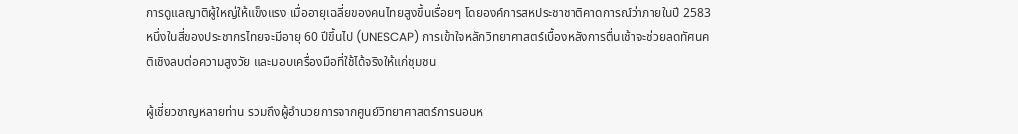การดูแลญาติผู้ใหญ่ให้แข็งแรง เมื่ออายุเฉลี่ยของคนไทยสูงขึ้นเรื่อยๆ โดยองค์การสหประชาชาติคาดการณ์ว่าภายในปี 2583 หนึ่งในสี่ของประชากรไทยจะมีอายุ 60 ปีขึ้นไป (UNESCAP) การเข้าใจหลักวิทยาศาสตร์เบื้องหลังการตื่นเช้าจะช่วยลดทัศนคติเชิงลบต่อความสูงวัย และมอบเครื่องมือที่ใช้ได้จริงให้แก่ชุมชน

ผู้เชี่ยวชาญหลายท่าน รวมถึงผู้อำนวยการจากศูนย์วิทยาศาสตร์การนอนห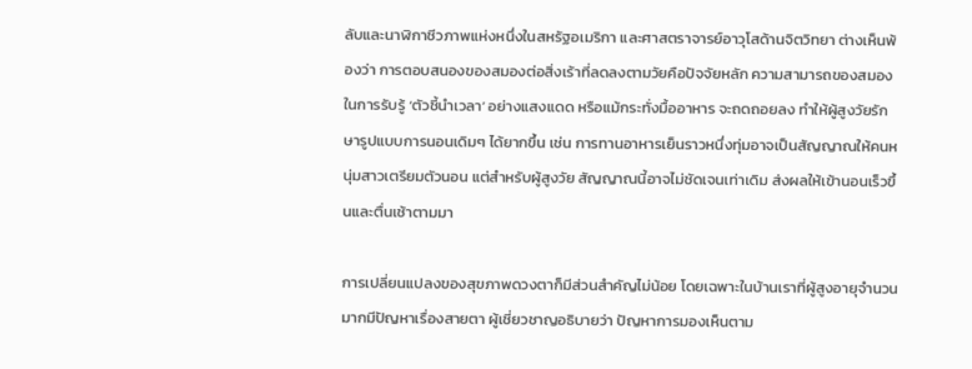ลับและนาฬิกาชีวภาพแห่งหนึ่งในสหรัฐอเมริกา และศาสตราจารย์อาวุโสด้านจิตวิทยา ต่างเห็นพ้องว่า การตอบสนองของสมองต่อสิ่งเร้าที่ลดลงตามวัยคือปัจจัยหลัก ความสามารถของสมองในการรับรู้ ‘ตัวชี้นำเวลา’ อย่างแสงแดด หรือแม้กระทั่งมื้ออาหาร จะถดถอยลง ทำให้ผู้สูงวัยรักษารูปแบบการนอนเดิมๆ ได้ยากขึ้น เช่น การทานอาหารเย็นราวหนึ่งทุ่มอาจเป็นสัญญาณให้คนหนุ่มสาวเตรียมตัวนอน แต่สำหรับผู้สูงวัย สัญญาณนี้อาจไม่ชัดเจนเท่าเดิม ส่งผลให้เข้านอนเร็วขึ้นและตื่นเช้าตามมา

การเปลี่ยนแปลงของสุขภาพดวงตาก็มีส่วนสำคัญไม่น้อย โดยเฉพาะในบ้านเราที่ผู้สูงอายุจำนวนมากมีปัญหาเรื่องสายตา ผู้เชี่ยวชาญอธิบายว่า ปัญหาการมองเห็นตาม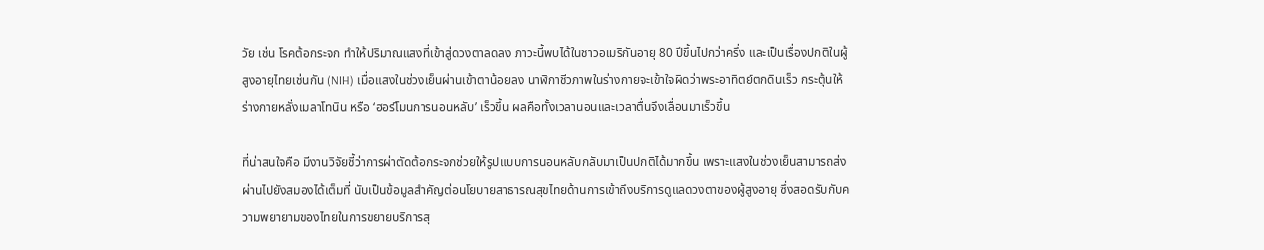วัย เช่น โรคต้อกระจก ทำให้ปริมาณแสงที่เข้าสู่ดวงตาลดลง ภาวะนี้พบได้ในชาวอเมริกันอายุ 80 ปีขึ้นไปกว่าครึ่ง และเป็นเรื่องปกติในผู้สูงอายุไทยเช่นกัน (NIH) เมื่อแสงในช่วงเย็นผ่านเข้าตาน้อยลง นาฬิกาชีวภาพในร่างกายจะเข้าใจผิดว่าพระอาทิตย์ตกดินเร็ว กระตุ้นให้ร่างกายหลั่งเมลาโทนิน หรือ ‘ฮอร์โมนการนอนหลับ’ เร็วขึ้น ผลคือทั้งเวลานอนและเวลาตื่นจึงเลื่อนมาเร็วขึ้น

ที่น่าสนใจคือ มีงานวิจัยชี้ว่าการผ่าตัดต้อกระจกช่วยให้รูปแบบการนอนหลับกลับมาเป็นปกติได้มากขึ้น เพราะแสงในช่วงเย็นสามารถส่งผ่านไปยังสมองได้เต็มที่ นับเป็นข้อมูลสำคัญต่อนโยบายสาธารณสุขไทยด้านการเข้าถึงบริการดูแลดวงตาของผู้สูงอายุ ซึ่งสอดรับกับความพยายามของไทยในการขยายบริการสุ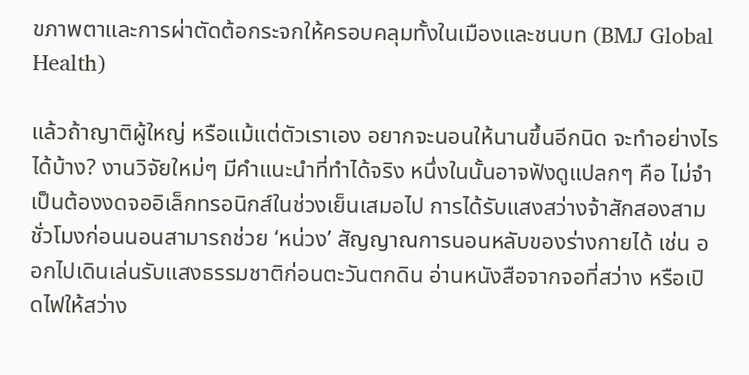ขภาพตาและการผ่าตัดต้อกระจกให้ครอบคลุมทั้งในเมืองและชนบท (BMJ Global Health)

แล้วถ้าญาติผู้ใหญ่ หรือแม้แต่ตัวเราเอง อยากจะนอนให้นานขึ้นอีกนิด จะทำอย่างไรได้บ้าง? งานวิจัยใหม่ๆ มีคำแนะนำที่ทำได้จริง หนึ่งในนั้นอาจฟังดูแปลกๆ คือ ไม่จำเป็นต้องงดจออิเล็กทรอนิกส์ในช่วงเย็นเสมอไป การได้รับแสงสว่างจ้าสักสองสามชั่วโมงก่อนนอนสามารถช่วย ‘หน่วง’ สัญญาณการนอนหลับของร่างกายได้ เช่น ออกไปเดินเล่นรับแสงธรรมชาติก่อนตะวันตกดิน อ่านหนังสือจากจอที่สว่าง หรือเปิดไฟให้สว่าง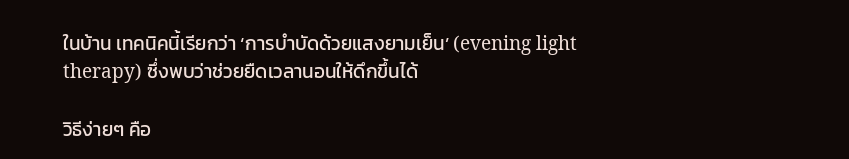ในบ้าน เทคนิคนี้เรียกว่า ‘การบำบัดด้วยแสงยามเย็น’ (evening light therapy) ซึ่งพบว่าช่วยยืดเวลานอนให้ดึกขึ้นได้

วิธีง่ายๆ คือ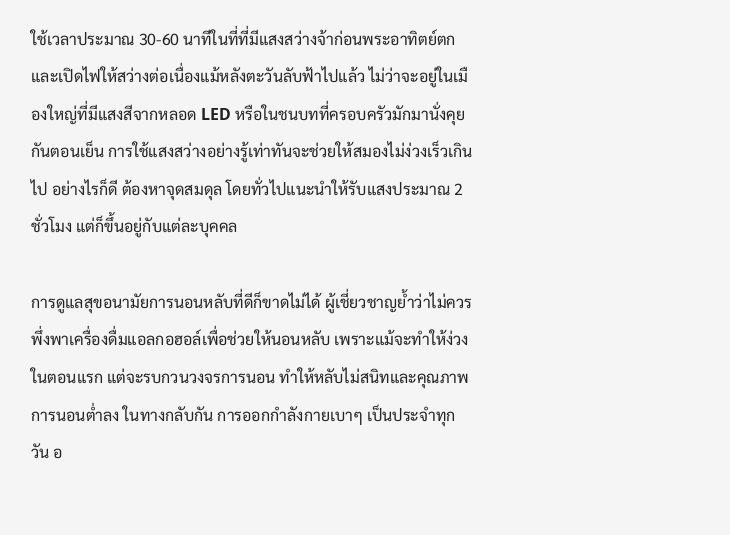ใช้เวลาประมาณ 30-60 นาทีในที่ที่มีแสงสว่างจ้าก่อนพระอาทิตย์ตก และเปิดไฟให้สว่างต่อเนื่องแม้หลังตะวันลับฟ้าไปแล้ว ไม่ว่าจะอยู่ในเมืองใหญ่ที่มีแสงสีจากหลอด LED หรือในชนบทที่ครอบครัวมักมานั่งคุยกันตอนเย็น การใช้แสงสว่างอย่างรู้เท่าทันจะช่วยให้สมองไม่ง่วงเร็วเกินไป อย่างไรก็ดี ต้องหาจุดสมดุล โดยทั่วไปแนะนำให้รับแสงประมาณ 2 ชั่วโมง แต่ก็ขึ้นอยู่กับแต่ละบุคคล

การดูแลสุขอนามัยการนอนหลับที่ดีก็ขาดไม่ได้ ผู้เชี่ยวชาญย้ำว่าไม่ควรพึ่งพาเครื่องดื่มแอลกอฮอล์เพื่อช่วยให้นอนหลับ เพราะแม้จะทำให้ง่วงในตอนแรก แต่จะรบกวนวงจรการนอน ทำให้หลับไม่สนิทและคุณภาพการนอนต่ำลง ในทางกลับกัน การออกกำลังกายเบาๆ เป็นประจำทุกวัน อ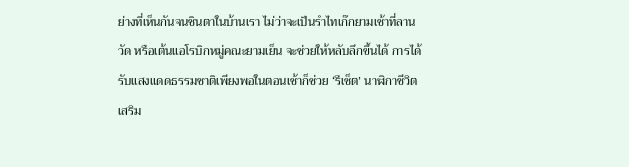ย่างที่เห็นกันจนชินตาในบ้านเรา ไม่ว่าจะเป็นรำไทเก๊กยามเช้าที่ลานวัด หรือเต้นแอโรบิกหมู่คณะยามเย็น จะช่วยให้หลับลึกขึ้นได้ การได้รับแสงแดดธรรมชาติเพียงพอในตอนเช้าก็ช่วย ‘รีเซ็ต’ นาฬิกาชีวิต เสริม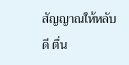สัญญาณให้หลับดี ตื่น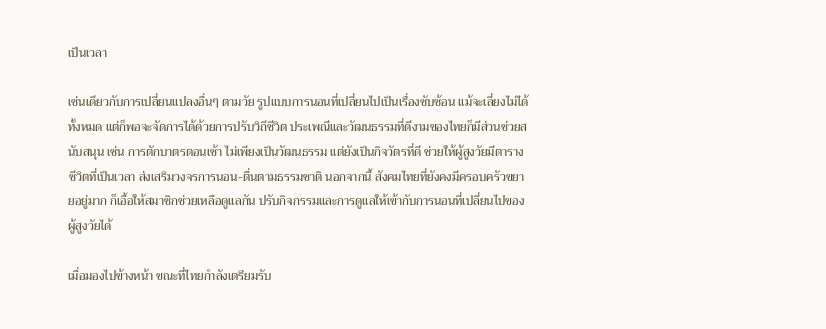เป็นเวลา

เช่นเดียวกับการเปลี่ยนแปลงอื่นๆ ตามวัย รูปแบบการนอนที่เปลี่ยนไปเป็นเรื่องซับซ้อน แม้จะเลี่ยงไม่ได้ทั้งหมด แต่ก็พอจะจัดการได้ด้วยการปรับวิถีชีวิต ประเพณีและวัฒนธรรมที่ดีงามของไทยก็มีส่วนช่วยสนับสนุน เช่น การตักบาตรตอนเช้า ไม่เพียงเป็นวัฒนธรรม แต่ยังเป็นกิจวัตรที่ดี ช่วยให้ผู้สูงวัยมีตารางชีวิตที่เป็นเวลา ส่งเสริมวงจรการนอน-ตื่นตามธรรมชาติ นอกจากนี้ สังคมไทยที่ยังคงมีครอบครัวขยายอยู่มาก ก็เอื้อให้สมาชิกช่วยเหลือดูแลกัน ปรับกิจกรรมและการดูแลให้เข้ากับการนอนที่เปลี่ยนไปของผู้สูงวัยได้

เมื่อมองไปข้างหน้า ขณะที่ไทยกำลังเตรียมรับ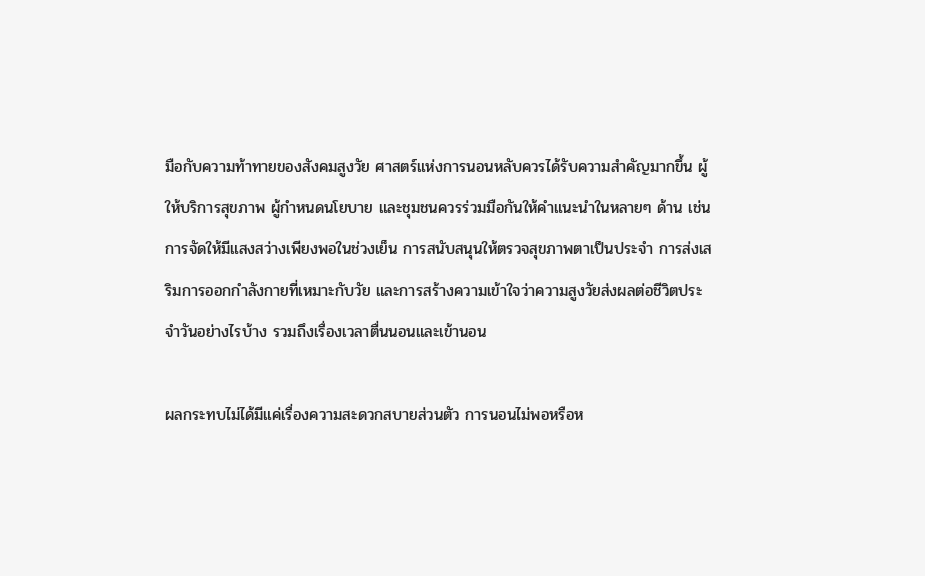มือกับความท้าทายของสังคมสูงวัย ศาสตร์แห่งการนอนหลับควรได้รับความสำคัญมากขึ้น ผู้ให้บริการสุขภาพ ผู้กำหนดนโยบาย และชุมชนควรร่วมมือกันให้คำแนะนำในหลายๆ ด้าน เช่น การจัดให้มีแสงสว่างเพียงพอในช่วงเย็น การสนับสนุนให้ตรวจสุขภาพตาเป็นประจำ การส่งเสริมการออกกำลังกายที่เหมาะกับวัย และการสร้างความเข้าใจว่าความสูงวัยส่งผลต่อชีวิตประจำวันอย่างไรบ้าง รวมถึงเรื่องเวลาตื่นนอนและเข้านอน

ผลกระทบไม่ได้มีแค่เรื่องความสะดวกสบายส่วนตัว การนอนไม่พอหรือห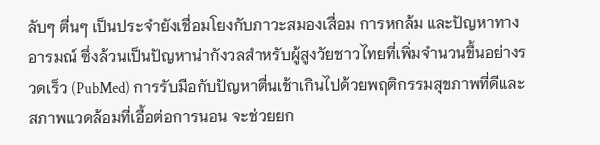ลับๆ ตื่นๆ เป็นประจำยังเชื่อมโยงกับภาวะสมองเสื่อม การหกล้ม และปัญหาทางอารมณ์ ซึ่งล้วนเป็นปัญหาน่ากังวลสำหรับผู้สูงวัยชาวไทยที่เพิ่มจำนวนขึ้นอย่างรวดเร็ว (PubMed) การรับมือกับปัญหาตื่นเช้าเกินไปด้วยพฤติกรรมสุขภาพที่ดีและสภาพแวดล้อมที่เอื้อต่อการนอน จะช่วยยก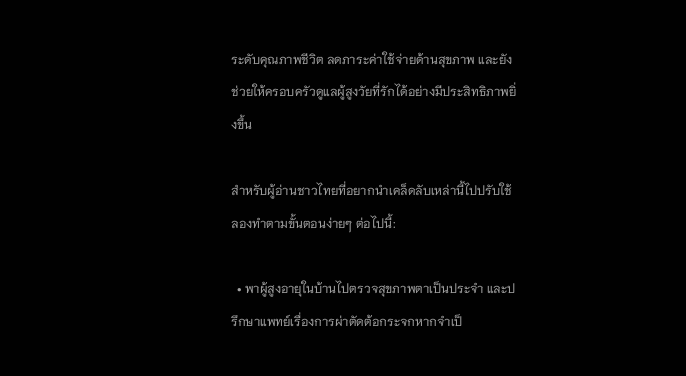ระดับคุณภาพชีวิต ลดภาระค่าใช้จ่ายด้านสุขภาพ และยังช่วยให้ครอบครัวดูแลผู้สูงวัยที่รักได้อย่างมีประสิทธิภาพยิ่งขึ้น

สำหรับผู้อ่านชาวไทยที่อยากนำเคล็ดลับเหล่านี้ไปปรับใช้ ลองทำตามขั้นตอนง่ายๆ ต่อไปนี้:

  • พาผู้สูงอายุในบ้านไปตรวจสุขภาพตาเป็นประจำ และปรึกษาแพทย์เรื่องการผ่าตัดต้อกระจกหากจำเป็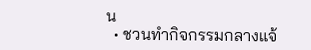น
  • ชวนทำกิจกรรมกลางแจ้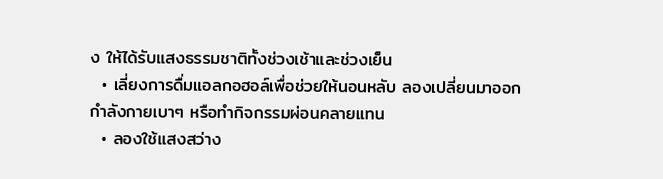ง ให้ได้รับแสงธรรมชาติทั้งช่วงเช้าและช่วงเย็น
  • เลี่ยงการดื่มแอลกอฮอล์เพื่อช่วยให้นอนหลับ ลองเปลี่ยนมาออกกำลังกายเบาๆ หรือทำกิจกรรมผ่อนคลายแทน
  • ลองใช้แสงสว่าง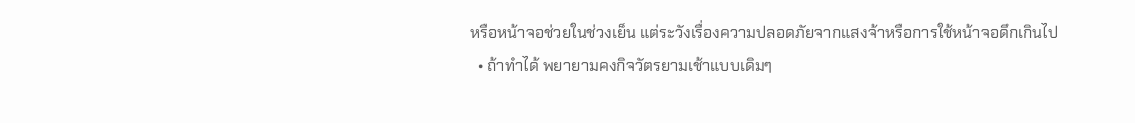หรือหน้าจอช่วยในช่วงเย็น แต่ระวังเรื่องความปลอดภัยจากแสงจ้าหรือการใช้หน้าจอดึกเกินไป
  • ถ้าทำได้ พยายามคงกิจวัตรยามเช้าแบบเดิมๆ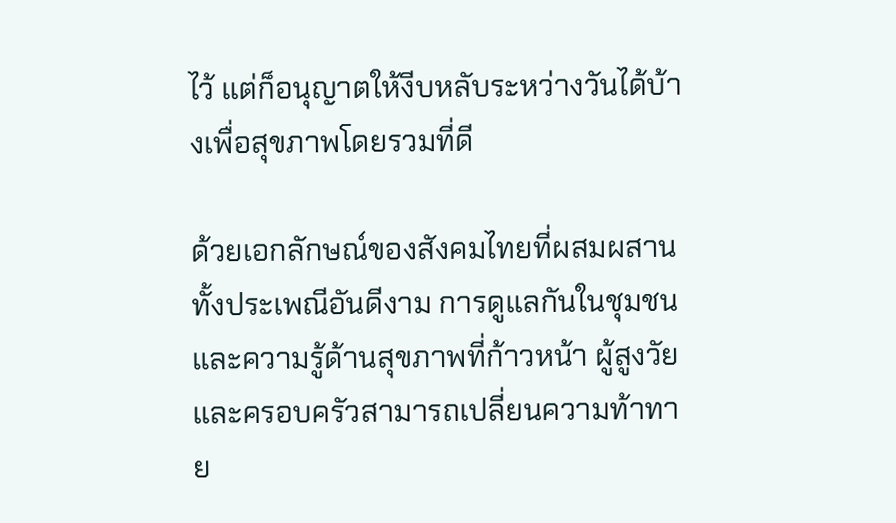ไว้ แต่ก็อนุญาตให้งีบหลับระหว่างวันได้บ้างเพื่อสุขภาพโดยรวมที่ดี

ด้วยเอกลักษณ์ของสังคมไทยที่ผสมผสานทั้งประเพณีอันดีงาม การดูแลกันในชุมชน และความรู้ด้านสุขภาพที่ก้าวหน้า ผู้สูงวัยและครอบครัวสามารถเปลี่ยนความท้าทาย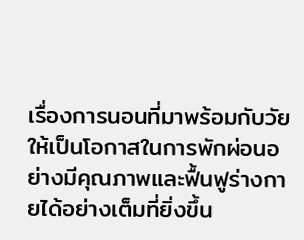เรื่องการนอนที่มาพร้อมกับวัย ให้เป็นโอกาสในการพักผ่อนอย่างมีคุณภาพและฟื้นฟูร่างกายได้อย่างเต็มที่ยิ่งขึ้น